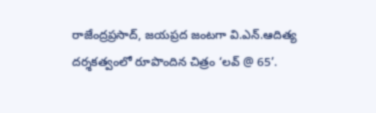రాజేంద్రప్రసాద్, జయప్రద జంటగా వి.ఎన్.ఆదిత్య దర్శకత్వంలో రూపొందిన చిత్రం ‘లవ్ @ 65’.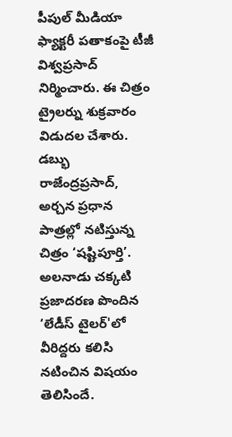పీపుల్ మీడియా ఫ్యాక్టరీ పతాకంపై టీజీ విశ్వప్రసాద్ నిర్మించారు. ఈ చిత్రం ట్రైలర్ను శుక్రవారం విడుదల చేశారు. డబ్భు
రాజేంద్రప్రసాద్, అర్చన ప్రధాన పాత్రల్లో నటిస్తున్న చిత్రం ‘షష్టిపూర్తి’. అలనాడు చక్కటి ప్రజాదరణ పొందిన ‘లేడీస్ టైలర్'లో వీరిద్దరు కలిసి నటించిన విషయం తెలిసిందే.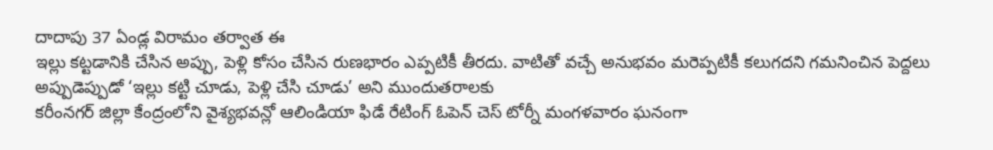దాదాపు 37 ఏండ్ల విరామం తర్వాత ఈ
ఇల్లు కట్టడానికి చేసిన అప్పు, పెళ్లి కోసం చేసిన రుణభారం ఎప్పటికీ తీరదు. వాటితో వచ్చే అనుభవం మరెప్పటికీ కలుగదని గమనించిన పెద్దలు అప్పుడెప్పుడో ‘ఇల్లు కట్టి చూడు, పెళ్లి చేసి చూడు’ అని ముందుతరాలకు
కరీంనగర్ జిల్లా కేంద్రంలోని వైశ్యభవన్లో ఆలిండియా ఫిడే రేటింగ్ ఓపెన్ చెస్ టోర్నీ మంగళవారం ఘనంగా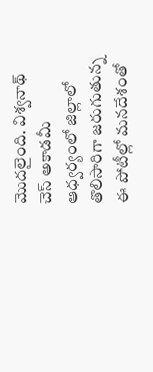మొదలైంది. విశ్వనాథ్ చెస్ అకాడమీ ఆధ్వర్యంలో జిల్లాలో తొలిసారిగా జరుగుతున్న ఈ పోటీల్లో మనదేశంతో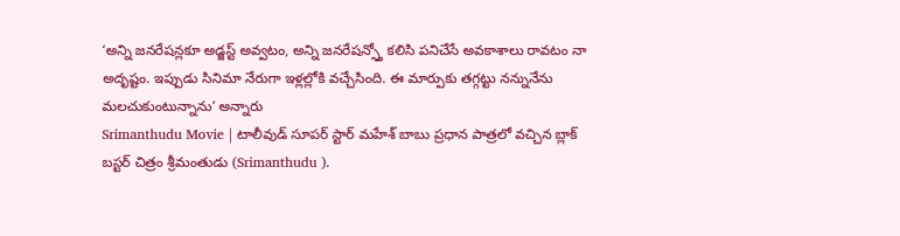‘అన్ని జనరేషన్లకూ అడ్జస్ట్ అవ్వటం, అన్ని జనరేషన్స్తో కలిసి పనిచేసే అవకాశాలు రావటం నా అదృష్టం. ఇప్పుడు సినిమా నేరుగా ఇళ్లల్లోకి వచ్చేసింది. ఈ మార్పుకు తగ్గట్టు నన్నునేను మలచుకుంటున్నాను’ అన్నారు
Srimanthudu Movie | టాలీవుడ్ సూపర్ స్టార్ మహేశ్ బాబు ప్రధాన పాత్రలో వచ్చిన బ్లాక్ బస్టర్ చిత్రం శ్రీమంతుడు (Srimanthudu ).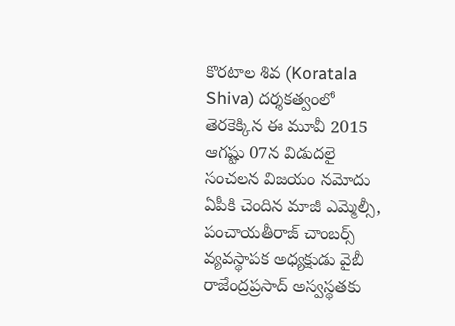కొరటాల శివ (Koratala Shiva) దర్శకత్వంలో తెరకెక్కిన ఈ మూవీ 2015 ఆగష్టు 07న విడుదలై సంచలన విజయం నమోదు
ఏపీకి చెందిన మాజీ ఎమ్మెల్సీ, పంచాయతీరాజ్ చాంబర్స్ వ్యవస్థాపక అధ్యక్షుడు వైబీ రాజేంద్రప్రసాద్ అస్వస్థతకు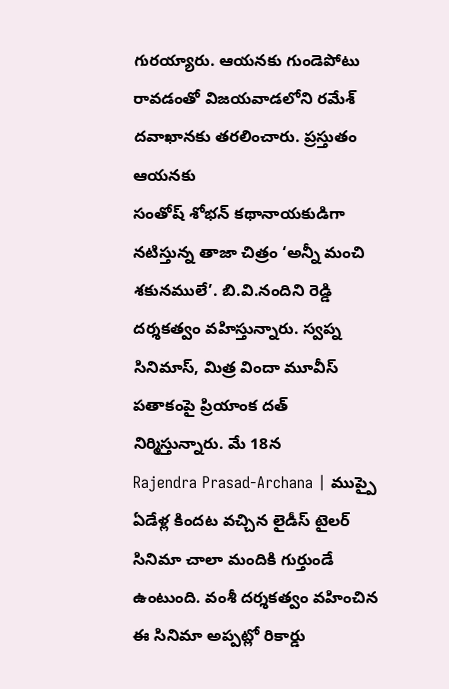గురయ్యారు. ఆయనకు గుండెపోటు రావడంతో విజయవాడలోని రమేశ్ దవాఖానకు తరలించారు. ప్రస్తుతం ఆయనకు
సంతోష్ శోభన్ కథానాయకుడిగా నటిస్తున్న తాజా చిత్రం ‘అన్నీ మంచి శకునములే’. బి.వి.నందిని రెడ్డి దర్శకత్వం వహిస్తున్నారు. స్వప్న సినిమాస్, మిత్ర విందా మూవీస్ పతాకంపై ప్రియాంక దత్ నిర్మిస్తున్నారు. మే 18న
Rajendra Prasad-Archana | ముప్పై ఏడేళ్ల కిందట వచ్చిన లైడీస్ టైలర్ సినిమా చాలా మందికి గుర్తుండే ఉంటుంది. వంశీ దర్శకత్వం వహించిన ఈ సినిమా అప్పట్లో రికార్డు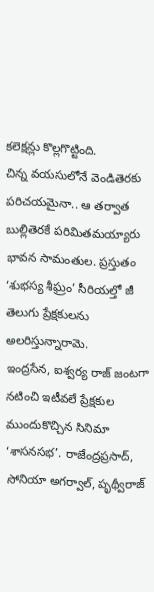కలెక్షన్లు కొల్లగొట్టింది.
చిన్న వయసులోనే వెండితెరకు పరిచయమైనా.. ఆ తర్వాత బుల్లితెరకే పరిమితమయ్యారు భావన సామంతుల. ప్రస్తుతం ‘శుభస్య శీఘ్రం’ సీరియల్తో జీ తెలుగు ప్రేక్షకులను అలరిస్తున్నారామె.
ఇంద్రసేన, ఐశ్వర్య రాజ్ జంటగా నటించి ఇటీవలే ప్రేక్షకుల ముందుకొచ్చిన సినిమా ‘శాసనసభ’. రాజేంద్రప్రసాద్, సోనియా అగర్వాల్, పృథ్వీరాజ్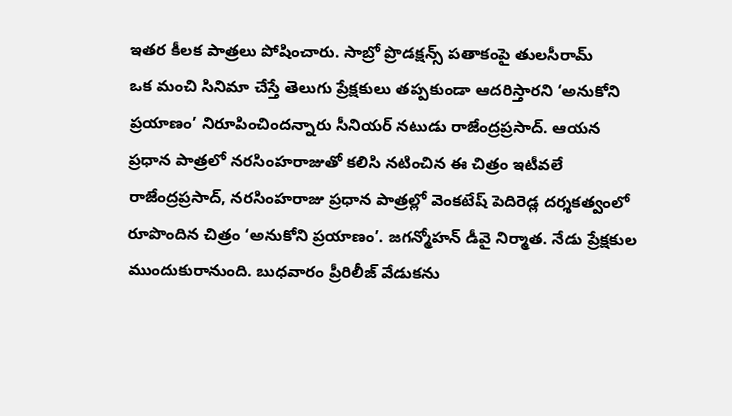ఇతర కీలక పాత్రలు పోషించారు. సాబ్రో ప్రొడక్షన్స్ పతాకంపై తులసీరామ్
ఒక మంచి సినిమా చేస్తే తెలుగు ప్రేక్షకులు తప్పకుండా ఆదరిస్తారని ‘అనుకోని ప్రయాణం’ నిరూపించిందన్నారు సీనియర్ నటుడు రాజేంద్రప్రసాద్. ఆయన ప్రధాన పాత్రలో నరసింహరాజుతో కలిసి నటించిన ఈ చిత్రం ఇటీవలే
రాజేంద్రప్రసాద్, నరసింహరాజు ప్రధాన పాత్రల్లో వెంకటేష్ పెదిరెడ్ల దర్శకత్వంలో రూపొందిన చిత్రం ‘అనుకోని ప్రయాణం’. జగన్మోహన్ డీవై నిర్మాత. నేడు ప్రేక్షకుల ముందుకురానుంది. బుధవారం ప్రీరిలీజ్ వేడుకను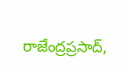రాజేంద్రప్రసాద్,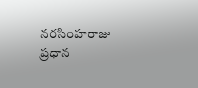నరసింహరాజు ప్రధాన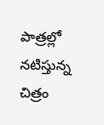పాత్రల్లో నటిస్తున్న చిత్రం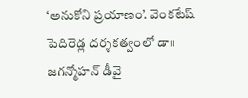‘అనుకోని ప్రయాణం’. వెంకటేష్ పెదిరెడ్ల దర్శకత్వంలో డా॥ జగన్మోహన్ డీవై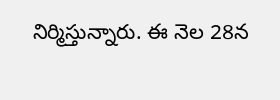నిర్మిస్తున్నారు. ఈ నెల 28న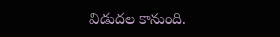విడుదల కానుంది.